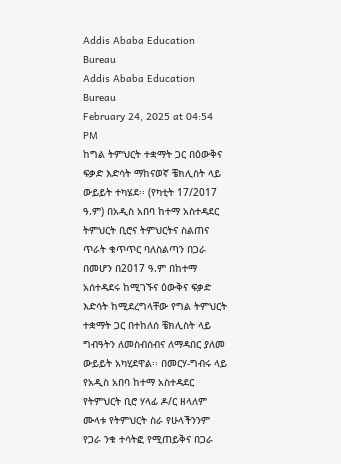Addis Ababa Education Bureau
Addis Ababa Education Bureau
February 24, 2025 at 04:54 PM
ከግል ትምህርት ተቋማት ጋር በዕውቅና ፍቃድ እድሳት ማከናወኛ ቼክሊስት ላይ ውይይት ተካሄደ፡፡ (የካቲት 17/2017 ዓ.ም) በአዲስ አበባ ከተማ አስተዳደር ትምህርት ቢሮና ትምህርትና ስልጠና ጥራት ቁጥጥር ባለስልጣን በጋራ በመሆን በ2017 ዓ.ም በከተማ አሰተዳደሩ ከሚገኙና ዕውቅና ፍቃድ እድሳት ከሚደረግላቸው የግል ትምህርት ተቋማት ጋር በተከለሰ ቼክሊስት ላይ ግብዓትን ለመስብሰብና ለማዳበር ያለመ ውይይት አካሂደዋል፡፡ በመርሃ-ግብሩ ላይ የአዲስ አበባ ከተማ አስተዳደር የትምህርት ቢሮ ሃላፊ ዶ/ር ዘላለም ሙላቱ የትምህርት ስራ የሁላችንንም የጋራ ንቁ ተሳትፎ የሚጠይቅና በጋራ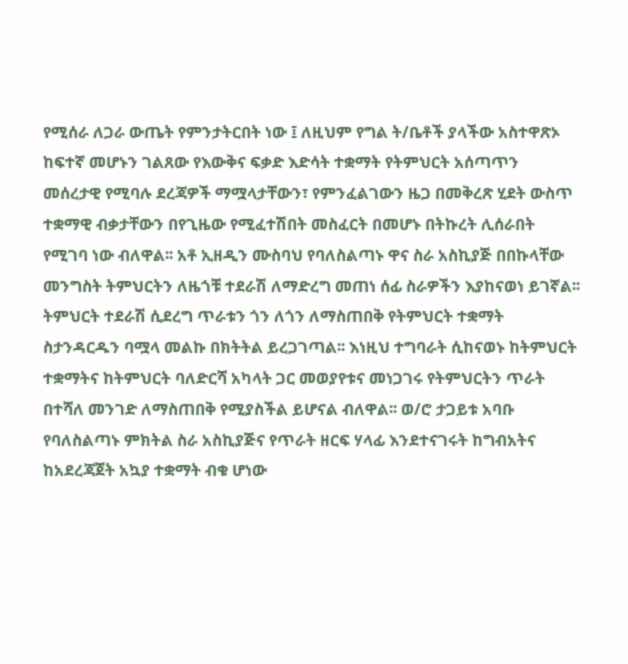የሚሰራ ለጋራ ውጤት የምንታትርበት ነው ፤ ለዚህም የግል ት/ቤቶች ያላችው አስተዋጽኦ ከፍተኛ መሆኑን ገልጸው የእውቅና ፍቃድ እድሳት ተቋማት የትምህርት አሰጣጥን መሰረታዊ የሚባሉ ደረጃዎች ማሟላታቸውን፣ የምንፈልገውን ዜጋ በመቅረጽ ሂደት ውስጥ ተቋማዊ ብቃታቸውን በየጊዜው የሚፈተሽበት መስፈርት በመሆኑ በትኩረት ሊሰራበት የሚገባ ነው ብለዋል፡፡ አቶ ኢዘዲን ሙስባህ የባለስልጣኑ ዋና ስራ አስኪያጅ በበኩላቸው መንግስት ትምህርትን ለዜጎቹ ተደራሽ ለማድረግ መጠነ ሰፊ ስራዎችን እያከናወነ ይገኛል፡፡ትምህርት ተደራሽ ሲደረግ ጥራቱን ጎን ለጎን ለማስጠበቅ የትምህርት ተቋማት ስታንዳርዱን ባሟላ መልኩ በክትትል ይረጋገጣል፡፡ እነዚህ ተግባራት ሲከናወኑ ከትምህርት ተቋማትና ከትምህርት ባለድርሻ አካላት ጋር መወያየቱና መነጋገሩ የትምህርትን ጥራት በተሻለ መንገድ ለማስጠበቅ የሚያስችል ይሆናል ብለዋል፡፡ ወ/ሮ ታጋይቱ አባቡ የባለስልጣኑ ምክትል ስራ አስኪያጅና የጥራት ዘርፍ ሃላፊ እንደተናገሩት ከግብአትና ከአደረጃጀት አኳያ ተቋማት ብቁ ሆነው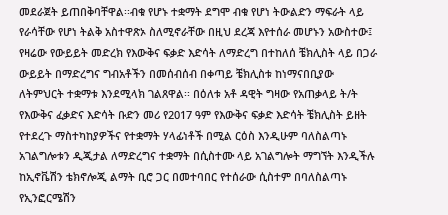መደራጀት ይጠበቅባቸዋል፡፡ብቁ የሆኑ ተቋማት ደግሞ ብቁ የሆነ ትውልድን ማፍራት ላይ የራሳቸው የሆነ ትልቅ አስተዋጽኦ ስለሚኖራቸው በዚህ ደረጃ እየተሰራ መሆኑን አውስተው፤ የዛሬው የውይይት መድረክ የእውቅና ፍቃድ እድሳት ለማድረግ በተከለሰ ቼክሊስት ላይ በጋራ ውይይት በማድረግና ግብአቶችን በመሰብሰብ በቀጣይ ቼክሊስቱ ከነማናበቢያው ለትምህርት ተቋማቱ እንደሚላክ ገልጸዋል፡፡ በዕለቱ አቶ ዳዊት ግዛው የአጠቃላይ ት/ት የእውቅና ፈቃድና እድሳት ቡድን መሪ የ2017 ዓም የእውቅና ፍቃድ እድሳት ቼክሊስት ይዘት የተደረጉ ማስተካከያዎችና የተቋማት ሃላፊነቶች በሚል ርዕስ እንዲሁም ባለስልጣኑ አገልግሎቱን ዲጂታል ለማድረግና ተቋማት በሲስተሙ ላይ አገልግሎት ማግኘት እንዲችሉ ከኢኖቬሽን ቴክኖሎጂ ልማት ቢሮ ጋር በመተባበር የተሰራው ሲስተም በባለስልጣኑ የኢንፎርሜሽን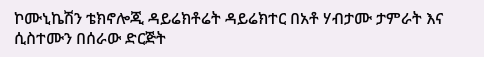ኮሙኒኬሽን ቴክኖሎጂ ዳይሬክቶሬት ዳይሬክተር በአቶ ሃብታሙ ታምራት እና ሲስተሙን በሰራው ድርጅት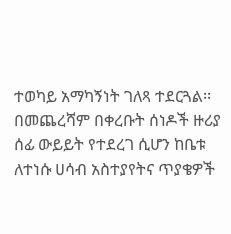ተወካይ አማካኝነት ገለጻ ተደርጓል፡፡ በመጨረሻም በቀረቡት ሰነዶች ዙሪያ ሰፊ ውይይት የተደረገ ሲሆን ከቤቱ ለተነሱ ሀሳብ አስተያየትና ጥያቄዎች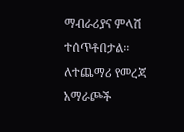ማብራሪያና ምላሽ ተሰጥቶበታል፡፡ ለተጨማሪ የመረጃ አማራጮች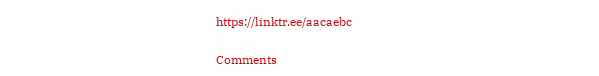https://linktr.ee/aacaebc

Comments